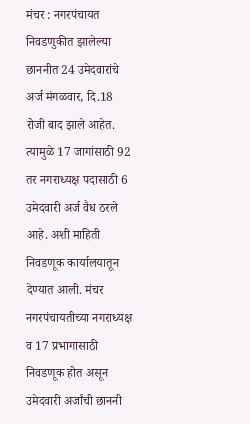मंचर : नगरपंचायत निवडणुकीत झालेल्या छाननीत 24 उमेदवारांचे अर्ज मंगळवार, दि.18 रोजी बाद झाले आहेत. त्यामुळे 17 जागांसाठी 92 तर नगराध्यक्ष पदासाठी 6 उमेदवारी अर्ज वैध ठरले आहे. अशी माहिती निवडणूक कार्यालयातून देण्यात आली. मंचर नगरपंचायतीच्या नगराध्यक्ष व 17 प्रभागासाठी निवडणूक होत असून उमेदवारी अर्जांची छाननी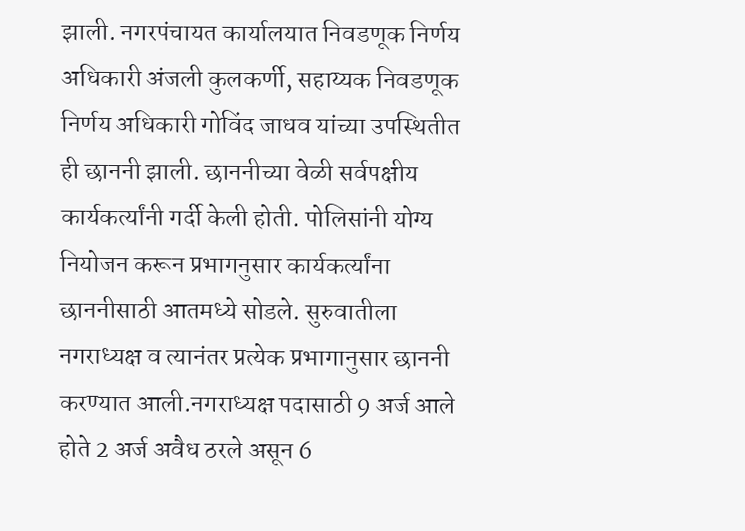झाली. नगरपंचायत कार्यालयात निवडणूक निर्णय अधिकारी अंजली कुलकर्णी, सहाय्यक निवडणूक निर्णय अधिकारी गोविंद जाधव यांच्या उपस्थितीत ही छाननी झाली. छाननीच्या वेळी सर्वपक्षीय कार्यकर्त्यांनी गर्दी केली होती. पोलिसांनी योग्य नियोजन करून प्रभागनुसार कार्यकर्त्यांना छाननीसाठी आतमध्ये सोडले. सुरुवातीला नगराध्यक्ष व त्यानंतर प्रत्येक प्रभागानुसार छाननी करण्यात आली.नगराध्यक्ष पदासाठी 9 अर्ज आले होते 2 अर्ज अवैध ठरले असून 6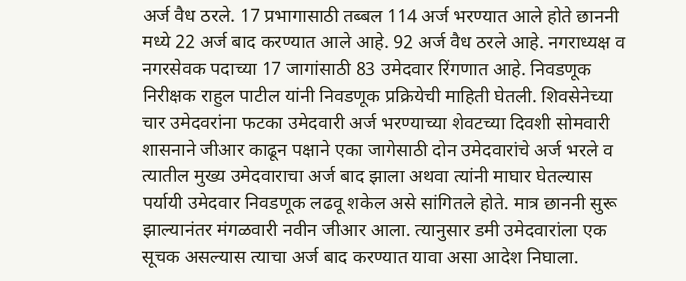अर्ज वैध ठरले. 17 प्रभागासाठी तब्बल 114 अर्ज भरण्यात आले होते छाननी मध्ये 22 अर्ज बाद करण्यात आले आहे. 92 अर्ज वैध ठरले आहे. नगराध्यक्ष व नगरसेवक पदाच्या 17 जागांसाठी 83 उमेदवार रिंगणात आहे. निवडणूक निरीक्षक राहुल पाटील यांनी निवडणूक प्रक्रियेची माहिती घेतली. शिवसेनेच्या चार उमेदवरांना फटका उमेदवारी अर्ज भरण्याच्या शेवटच्या दिवशी सोमवारी शासनाने जीआर काढून पक्षाने एका जागेसाठी दोन उमेदवारांचे अर्ज भरले व त्यातील मुख्य उमेदवाराचा अर्ज बाद झाला अथवा त्यांनी माघार घेतल्यास पर्यायी उमेदवार निवडणूक लढवू शकेल असे सांगितले होते. मात्र छाननी सुरू झाल्यानंतर मंगळवारी नवीन जीआर आला. त्यानुसार डमी उमेदवारांला एक सूचक असल्यास त्याचा अर्ज बाद करण्यात यावा असा आदेश निघाला.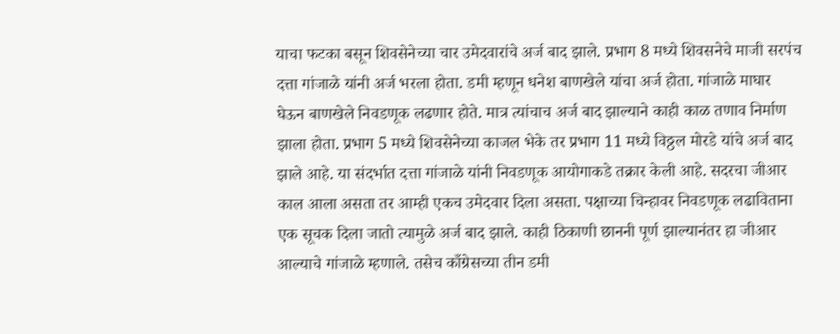याचा फटका बसून शिवसेनेच्या चार उमेदवारांचे अर्ज बाद झाले. प्रभाग 8 मध्ये शिवसनेचे माजी सरपंच दत्ता गांजाळे यांनी अर्ज भरला होता. डमी म्हणून धनेश बाणखेले यांचा अर्ज होता. गांजाळे माघार घेऊन बाणखेले निवडणूक लढणार होते. मात्र त्यांचाच अर्ज बाद झाल्याने काही काळ तणाव निर्माण झाला होता. प्रभाग 5 मध्ये शिवसेनेच्या काजल भेके तर प्रभाग 11 मध्ये विठ्ठल मोरडे यांचे अर्ज बाद झाले आहे. या संदर्भात दत्ता गांजाळे यांनी निवडणूक आयोगाकडे तक्रार केली आहे. सदरचा जीआर काल आला असता तर आम्ही एकच उमेदवार दिला असता. पक्षाच्या चिन्हावर निवडणूक लढाविताना एक सूचक दिला जातो त्यामुळे अर्ज बाद झाले. काही ठिकाणी छाननी पूर्ण झाल्यानंतर हा जीआर आल्याचे गांजाळे म्हणाले. तसेच काँग्रेसच्या तीन डमी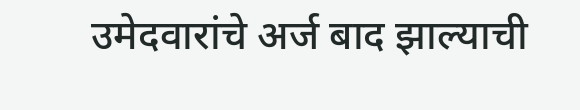उमेदवारांचे अर्ज बाद झाल्याची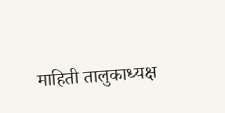माहिती तालुकाध्यक्ष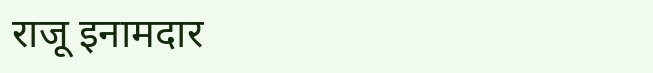राजू इनामदार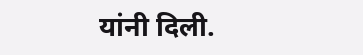यांनी दिली.